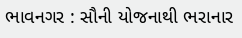ભાવનગર : સૌની યોજનાથી ભરાનાર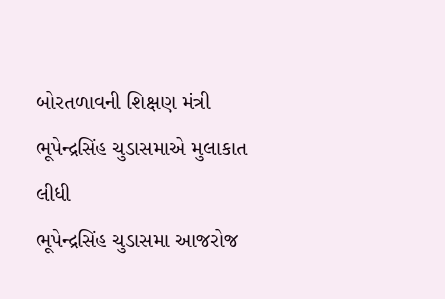બોરતળાવની શિક્ષણ મંત્રી ભૂપેન્દ્રસિંહ ચુડાસમાએ મુલાકાત લીધી
ભૂપેન્દ્રસિંહ ચુડાસમા આજરોજ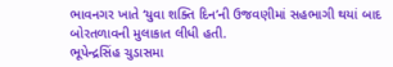ભાવનગર ખાતે ‘યુવા શક્તિ દિન’ની ઉજવણીમાં સહભાગી થયાં બાદ બોરતળાવની મુલાકાત લીધી હતી.
ભૂપેન્દ્રસિંહ ચુડાસમા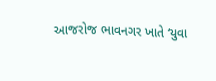આજરોજ ભાવનગર ખાતે ‘યુવા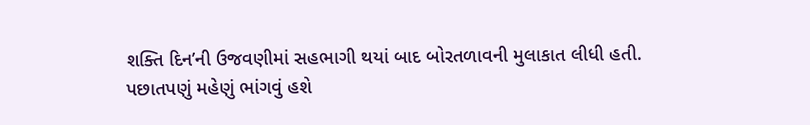શક્તિ દિન’ની ઉજવણીમાં સહભાગી થયાં બાદ બોરતળાવની મુલાકાત લીધી હતી.
પછાતપણું મહેણું ભાંગવું હશે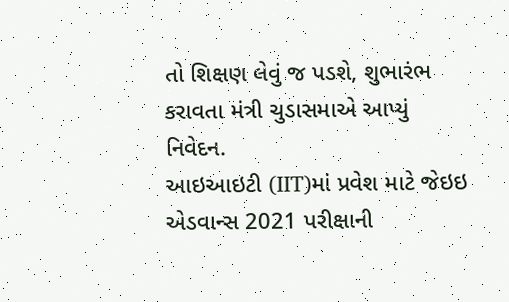તો શિક્ષણ લેવું જ પડશે, શુભારંભ કરાવતા મંત્રી ચુડાસમાએ આપ્યું નિવેદન.
આઇઆઇટી (IIT)માં પ્રવેશ માટે જેઇઇ એડવાન્સ 2021 પરીક્ષાની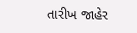તારીખ જાહેર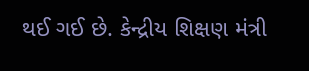થઈ ગઈ છે. કેન્દ્રીય શિક્ષણ મંત્રી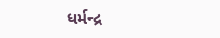ધર્મન્દ્ર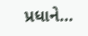પ્રધાને…